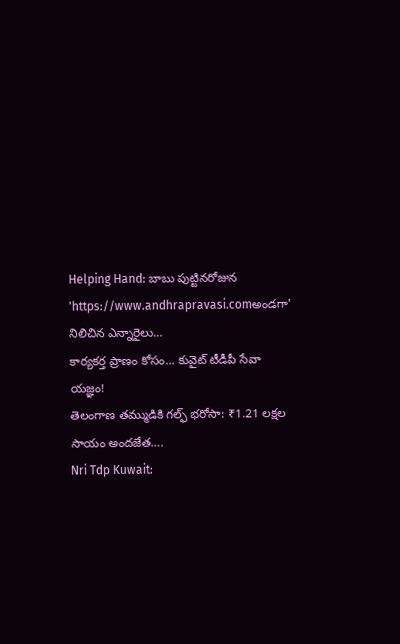Helping Hand: బాబు పుట్టినరోజున 'https://www.andhrapravasi.comఅండగా' నిలిచిన ఎన్నారైలు…
కార్యకర్త ప్రాణం కోసం... కువైట్ టీడీపీ సేవా యజ్ఞం!
తెలంగాణ తమ్ముడికి గల్ఫ్ భరోసా: ₹1.21 లక్షల సాయం అందజేత….
Nri Tdp Kuwait: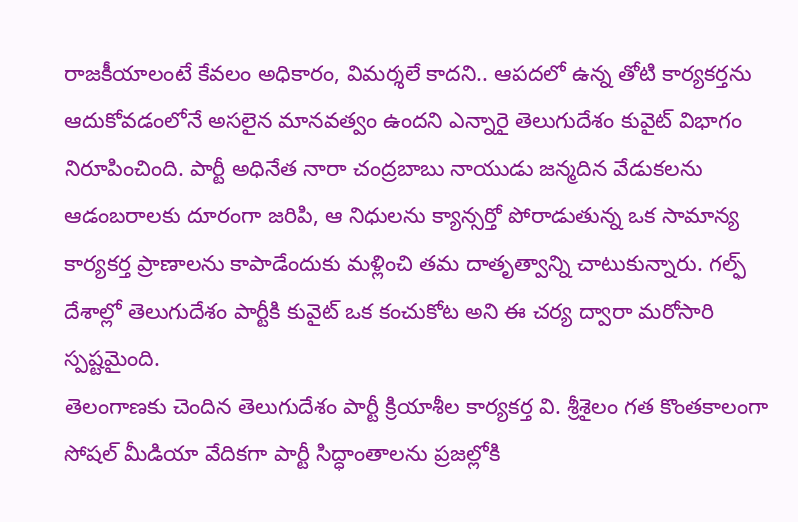రాజకీయాలంటే కేవలం అధికారం, విమర్శలే కాదని.. ఆపదలో ఉన్న తోటి కార్యకర్తను ఆదుకోవడంలోనే అసలైన మానవత్వం ఉందని ఎన్నారై తెలుగుదేశం కువైట్ విభాగం నిరూపించింది. పార్టీ అధినేత నారా చంద్రబాబు నాయుడు జన్మదిన వేడుకలను ఆడంబరాలకు దూరంగా జరిపి, ఆ నిధులను క్యాన్సర్తో పోరాడుతున్న ఒక సామాన్య కార్యకర్త ప్రాణాలను కాపాడేందుకు మళ్లించి తమ దాతృత్వాన్ని చాటుకున్నారు. గల్ఫ్ దేశాల్లో తెలుగుదేశం పార్టీకి కువైట్ ఒక కంచుకోట అని ఈ చర్య ద్వారా మరోసారి స్పష్టమైంది.
తెలంగాణకు చెందిన తెలుగుదేశం పార్టీ క్రియాశీల కార్యకర్త వి. శ్రీశైలం గత కొంతకాలంగా సోషల్ మీడియా వేదికగా పార్టీ సిద్ధాంతాలను ప్రజల్లోకి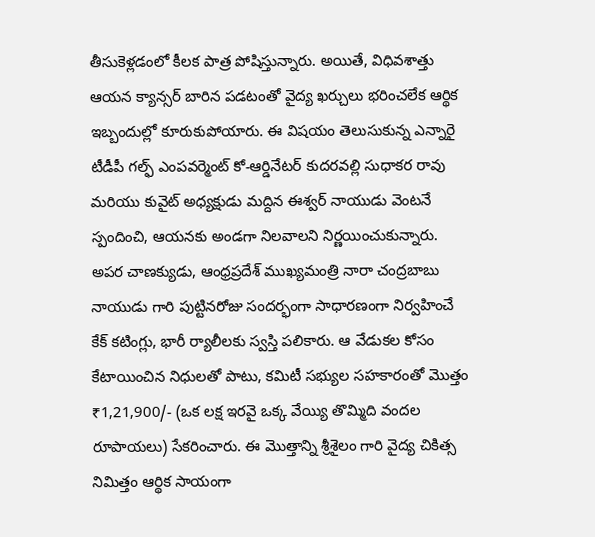తీసుకెళ్లడంలో కీలక పాత్ర పోషిస్తున్నారు. అయితే, విధివశాత్తు ఆయన క్యాన్సర్ బారిన పడటంతో వైద్య ఖర్చులు భరించలేక ఆర్థిక ఇబ్బందుల్లో కూరుకుపోయారు. ఈ విషయం తెలుసుకున్న ఎన్నారై టీడీపీ గల్ఫ్ ఎంపవర్మెంట్ కో-ఆర్డినేటర్ కుదరవల్లి సుధాకర రావు మరియు కువైట్ అధ్యక్షుడు మద్దిన ఈశ్వర్ నాయుడు వెంటనే స్పందించి, ఆయనకు అండగా నిలవాలని నిర్ణయించుకున్నారు.
అపర చాణక్యుడు, ఆంధ్రప్రదేశ్ ముఖ్యమంత్రి నారా చంద్రబాబు నాయుడు గారి పుట్టినరోజు సందర్భంగా సాధారణంగా నిర్వహించే కేక్ కటింగ్లు, భారీ ర్యాలీలకు స్వస్తి పలికారు. ఆ వేడుకల కోసం కేటాయించిన నిధులతో పాటు, కమిటీ సభ్యుల సహకారంతో మొత్తం ₹1,21,900/- (ఒక లక్ష ఇరవై ఒక్క వేయ్యి తొమ్మిది వందల రూపాయలు) సేకరించారు. ఈ మొత్తాన్ని శ్రీశైలం గారి వైద్య చికిత్స నిమిత్తం ఆర్థిక సాయంగా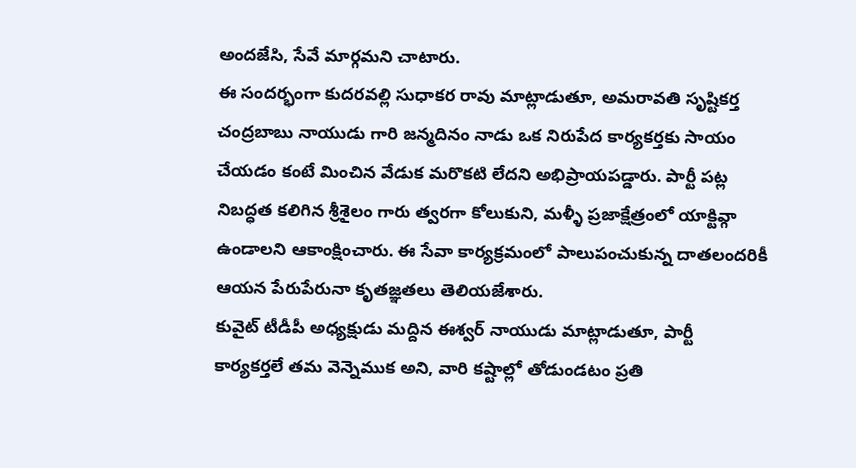అందజేసి, సేవే మార్గమని చాటారు.
ఈ సందర్భంగా కుదరవల్లి సుధాకర రావు మాట్లాడుతూ, అమరావతి సృష్టికర్త చంద్రబాబు నాయుడు గారి జన్మదినం నాడు ఒక నిరుపేద కార్యకర్తకు సాయం చేయడం కంటే మించిన వేడుక మరొకటి లేదని అభిప్రాయపడ్డారు. పార్టీ పట్ల నిబద్ధత కలిగిన శ్రీశైలం గారు త్వరగా కోలుకుని, మళ్ళీ ప్రజాక్షేత్రంలో యాక్టివ్గా ఉండాలని ఆకాంక్షించారు. ఈ సేవా కార్యక్రమంలో పాలుపంచుకున్న దాతలందరికీ ఆయన పేరుపేరునా కృతజ్ఞతలు తెలియజేశారు.
కువైట్ టీడీపీ అధ్యక్షుడు మద్దిన ఈశ్వర్ నాయుడు మాట్లాడుతూ, పార్టీ కార్యకర్తలే తమ వెన్నెముక అని, వారి కష్టాల్లో తోడుండటం ప్రతి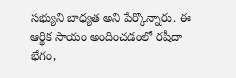సభ్యుని బాధ్యత అని పేర్కొన్నారు. ఈ ఆర్థిక సాయం అందించడంలో రషీదా భేగం,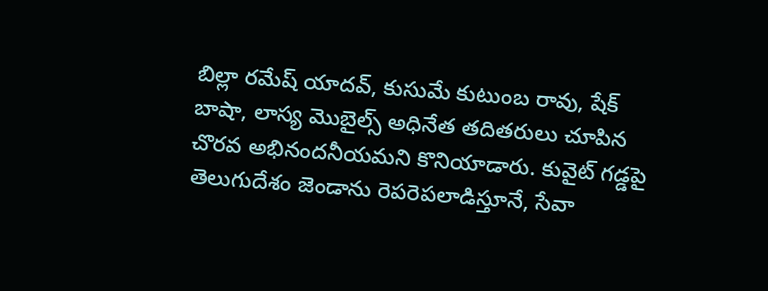బిల్లా రమేష్ యాదవ్, కుసుమే కుటుంబ రావు, షేక్ బాషా, లాస్య మొబైల్స్ అధినేత తదితరులు చూపిన చొరవ అభినందనీయమని కొనియాడారు. కువైట్ గడ్డపై తెలుగుదేశం జెండాను రెపరెపలాడిస్తూనే, సేవా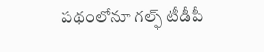పథంలోనూ గల్ఫ్ టీడీపీ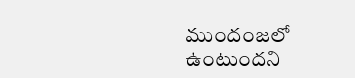ముందంజలో ఉంటుందని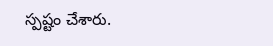స్పష్టం చేశారు.